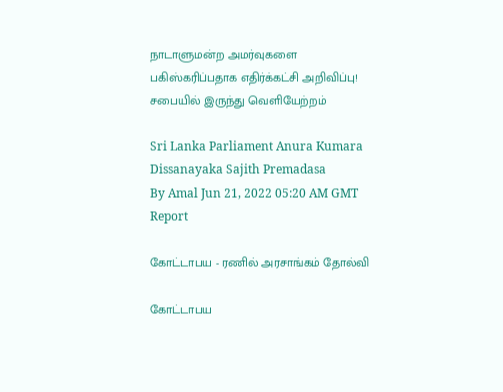நாடாளுமன்ற அமர்வுகளை பகிஸ்கரிப்பதாக எதிர்க்கட்சி அறிவிப்பு! சபையில் இருந்து வெளியேற்றம்

Sri Lanka Parliament Anura Kumara Dissanayaka Sajith Premadasa
By Amal Jun 21, 2022 05:20 AM GMT
Report

கோட்டாபய - ரணில் அரசாங்கம் தோல்வி

கோட்டாபய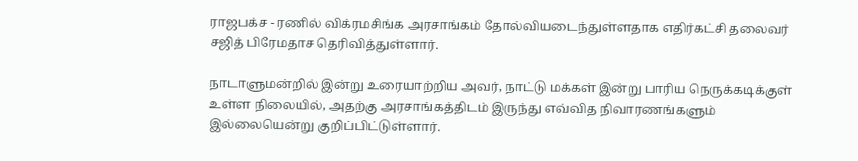ராஜபக்ச - ரணில் விக்ரமசிங்க அரசாங்கம் தோல்வியடைந்துள்ளதாக எதிர்கட்சி தலைவர் சஜித் பிரேமதாச தெரிவித்துள்ளார்.

நாடாளுமன்றில் இன்று உரையாற்றிய அவர், நாட்டு மக்கள் இன்று பாரிய நெருக்கடிக்குள் உள்ள நிலையில், அதற்கு அரசாங்கத்திடம் இருந்து எவ்வித நிவாரணங்களும் இல்லையென்று குறிப்பிட்டுள்ளார்.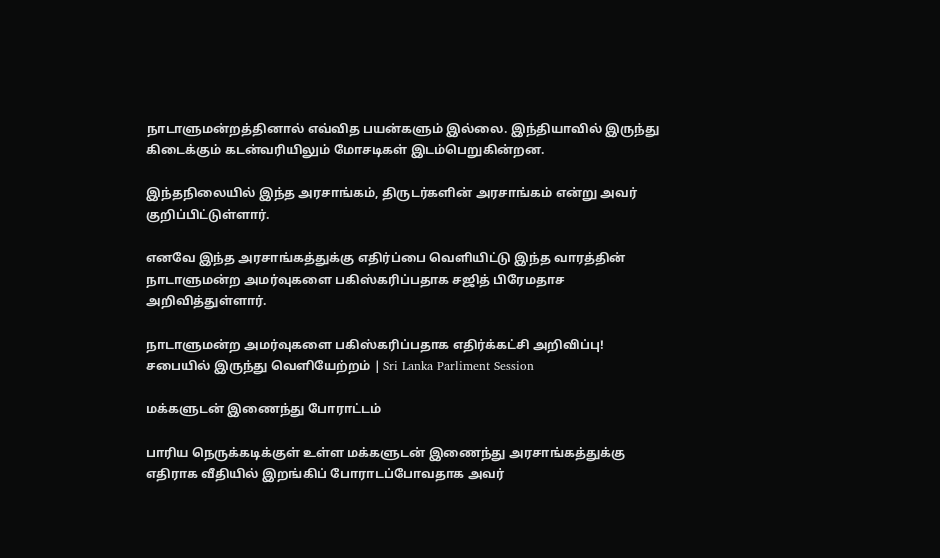நாடாளுமன்றத்தினால் எவ்வித பயன்களும் இல்லை. இந்தியாவில் இருந்து கிடைக்கும் கடன்வரியிலும் மோசடிகள் இடம்பெறுகின்றன.

இந்தநிலையில் இந்த அரசாங்கம், திருடர்களின் அரசாங்கம் என்று அவர் குறிப்பிட்டுள்ளார்.

எனவே இந்த அரசாங்கத்துக்கு எதிர்ப்பை வெளியிட்டு இந்த வாரத்தின் நாடாளுமன்ற அமர்வுகளை பகிஸ்கரிப்பதாக சஜித் பிரேமதாச அறிவித்துள்ளார்.

நாடாளுமன்ற அமர்வுகளை பகிஸ்கரிப்பதாக எதிர்க்கட்சி அறிவிப்பு! சபையில் இருந்து வெளியேற்றம் | Sri Lanka Parliment Session

மக்களுடன் இணைந்து போராட்டம்

பாரிய நெருக்கடிக்குள் உள்ள மக்களுடன் இணைந்து அரசாங்கத்துக்கு எதிராக வீதியில் இறங்கிப் போராடப்போவதாக அவர்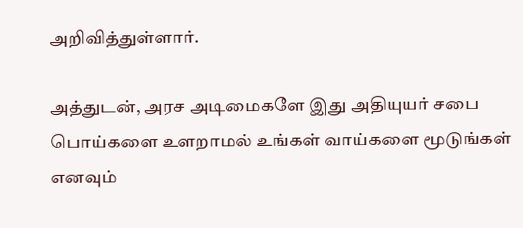அறிவித்துள்ளார்.

அத்துடன், அரச அடிமைகளே இது அதியுயர் சபை பொய்களை உளறாமல் உங்கள் வாய்களை மூடுங்கள் எனவும்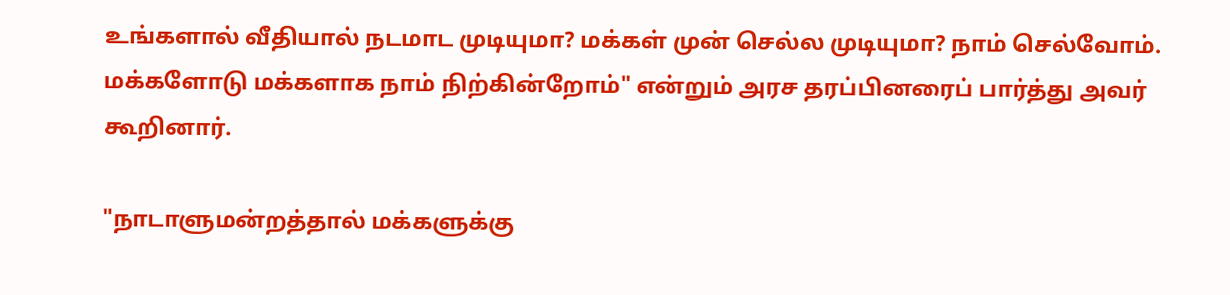உங்களால் வீதியால் நடமாட முடியுமா? மக்கள் முன் செல்ல முடியுமா? நாம் செல்வோம். மக்களோடு மக்களாக நாம் நிற்கின்றோம்" என்றும் அரச தரப்பினரைப் பார்த்து அவர் கூறினார்.

"நாடாளுமன்றத்தால் மக்களுக்கு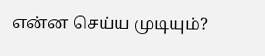என்ன செய்ய முடியும்?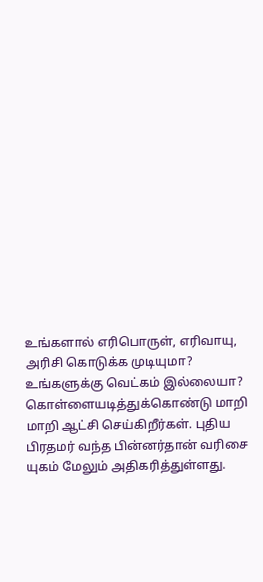உங்களால் எரிபொருள், எரிவாயு, அரிசி கொடுக்க முடியுமா? உங்களுக்கு வெட்கம் இல்லையா? கொள்ளையடித்துக்கொண்டு மாறி மாறி ஆட்சி செய்கிறீர்கள். புதிய பிரதமர் வந்த பின்னர்தான் வரிசை யுகம் மேலும் அதிகரித்துள்ளது.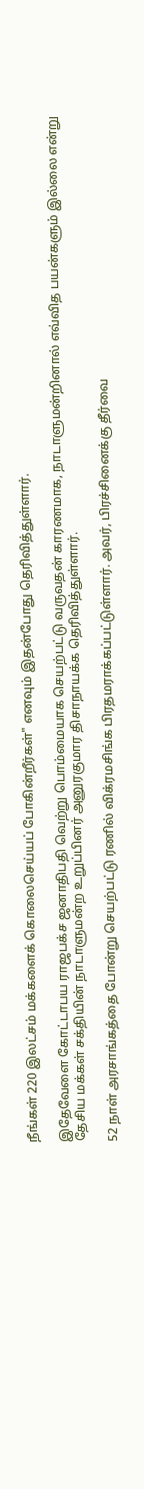நீங்கள் 220 இலட்சம் மக்களைக் கொலைசெய்யப் போகின்றீர்கள்" எனவும் இதன்போது தெரிவித்துள்ளார்.

இதேவேளை கோட்டாபய ராஜபக்ச ஜனாதிபதி வெற்று பொம்மையாக செயற்பட்டு வருவதன் காரணமாக, நாடாளுமன்றினால் எவ்வித பயன்களும் இல்லை என்று தேசிய மக்கள் சக்தியின் நாடாளுமன்ற உறுப்பினர் அனுரகுமார திசாநாயக்க தெரிவித்துள்ளார்.

52 நாள் அரசாங்கத்தை போன்று செயற்பட்டு ரணில் விக்ரமசிங்க பிரதமராக்கப்பட்டுள்ளார். அவர், பிரச்சினைக்கு தீர்வை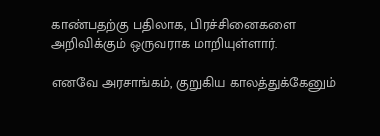காண்பதற்கு பதிலாக, பிரச்சினைகளை அறிவிக்கும் ஒருவராக மாறியுள்ளார்.

எனவே அரசாங்கம், குறுகிய காலத்துக்கேனும்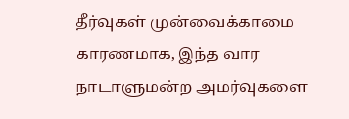தீர்வுகள் முன்வைக்காமை காரணமாக, இந்த வார நாடாளுமன்ற அமர்வுகளை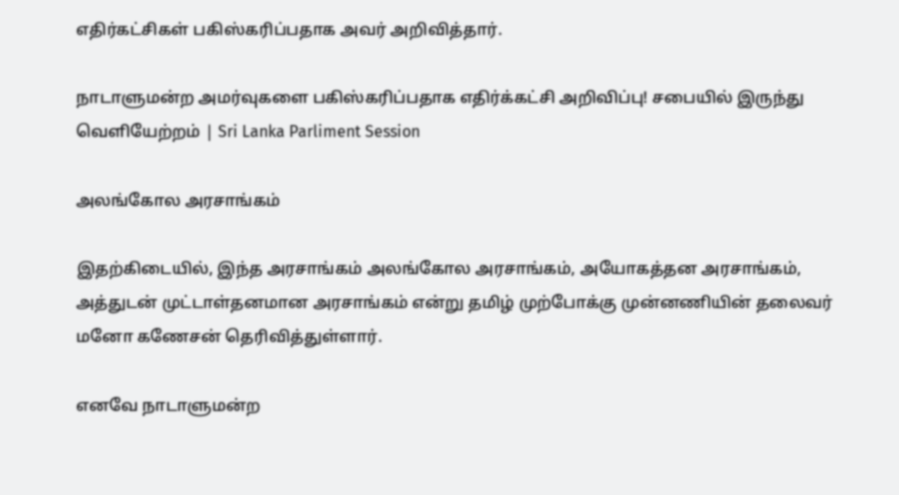எதிர்கட்சிகள் பகிஸ்கரிப்பதாக அவர் அறிவித்தார்.

நாடாளுமன்ற அமர்வுகளை பகிஸ்கரிப்பதாக எதிர்க்கட்சி அறிவிப்பு! சபையில் இருந்து வெளியேற்றம் | Sri Lanka Parliment Session

அலங்கோல அரசாங்கம்

இதற்கிடையில், இந்த அரசாங்கம் அலங்கோல அரசாங்கம், அயோகத்தன அரசாங்கம், அத்துடன் முட்டாள்தனமான அரசாங்கம் என்று தமிழ் முற்போக்கு முன்னணியின் தலைவர் மனோ கணேசன் தெரிவித்துள்ளார்.

எனவே நாடாளுமன்ற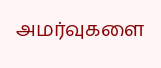அமர்வுகளை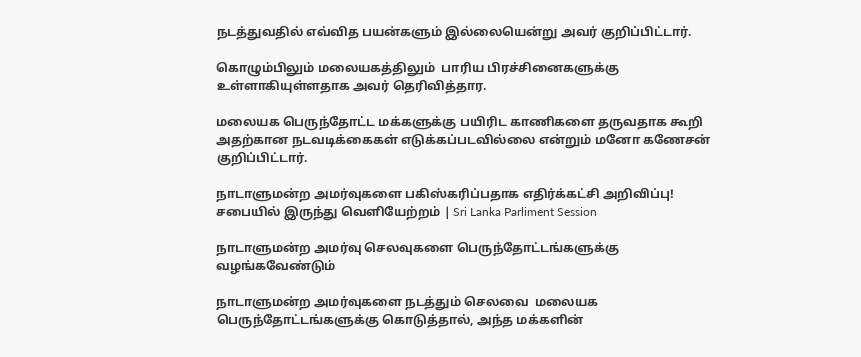நடத்துவதில் எவ்வித பயன்களும் இல்லையென்று அவர் குறிப்பிட்டார்.

கொழும்பிலும் மலையகத்திலும்  பாரிய பிரச்சினைகளுக்கு உள்ளாகியுள்ளதாக அவர் தெரிவித்தார.

மலையக பெருந்தோட்ட மக்களுக்கு பயிரிட காணிகளை தருவதாக கூறி அதற்கான நடவடிக்கைகள் எடுக்கப்படவில்லை என்றும் மனோ கணேசன் குறிப்பிட்டார்.

நாடாளுமன்ற அமர்வுகளை பகிஸ்கரிப்பதாக எதிர்க்கட்சி அறிவிப்பு! சபையில் இருந்து வெளியேற்றம் | Sri Lanka Parliment Session

நாடாளுமன்ற அமர்வு செலவுகளை பெருந்தோட்டங்களுக்கு வழங்கவேண்டும்

நாடாளுமன்ற அமர்வுகளை நடத்தும் செலவை  மலையக பெருந்தோட்டங்களுக்கு கொடுத்தால், அந்த மக்களின்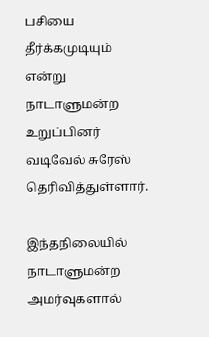பசியை தீர்க்கமுடியும் என்று நாடாளுமன்ற உறுப்பினர் வடிவேல் சுரேஸ் தெரிவித்துள்ளார்.

இந்தநிலையில் நாடாளுமன்ற அமர்வுகளால்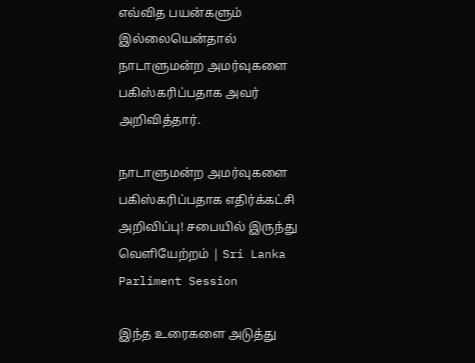எவ்வித பயன்களும் இல்லையென்தால் நாடாளுமன்ற அமர்வுகளை பகிஸ்கரிப்பதாக அவர் அறிவித்தார்.

நாடாளுமன்ற அமர்வுகளை பகிஸ்கரிப்பதாக எதிர்க்கட்சி அறிவிப்பு! சபையில் இருந்து வெளியேற்றம் | Sri Lanka Parliment Session

இந்த உரைகளை அடுத்து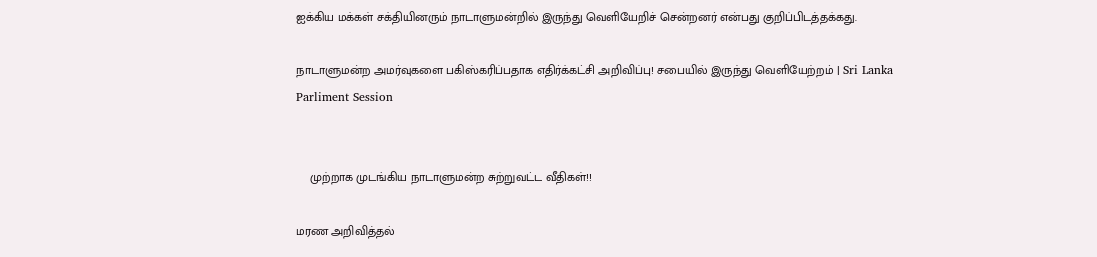ஐக்கிய மக்கள் சக்தியினரும் நாடாளுமன்றில் இருந்து வெளியேறிச் சென்றனர் என்பது குறிப்பிடத்தக்கது.

நாடாளுமன்ற அமர்வுகளை பகிஸ்கரிப்பதாக எதிர்க்கட்சி அறிவிப்பு! சபையில் இருந்து வெளியேற்றம் | Sri Lanka Parliment Session


    முற்றாக முடங்கிய நாடாளுமன்ற சுற்றுவட்ட வீதிகள்!!

மரண அறிவித்தல்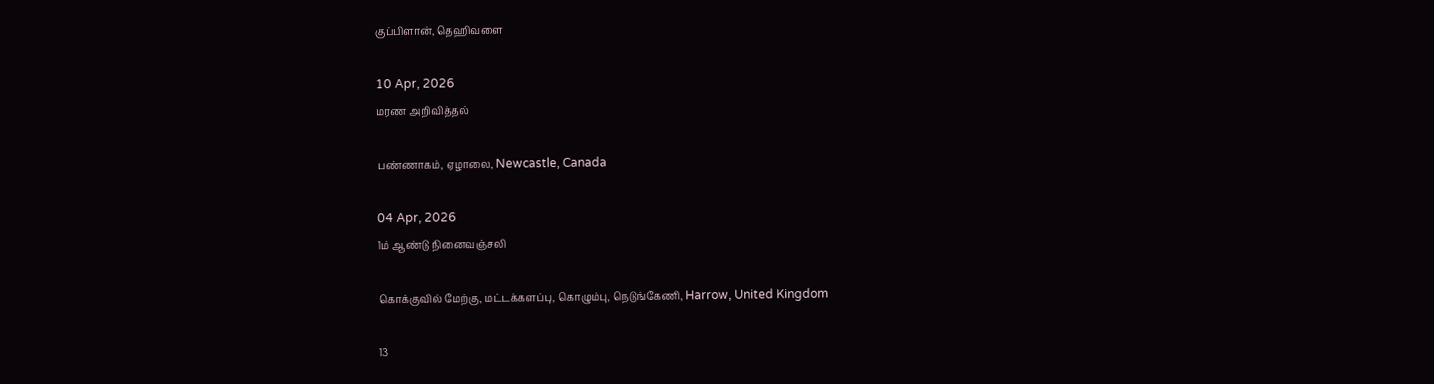குப்பிளான், தெஹிவளை

10 Apr, 2026
மரண அறிவித்தல்

பண்ணாகம், ஏழாலை, Newcastle, Canada

04 Apr, 2026
1ம் ஆண்டு நினைவஞ்சலி

கொக்குவில் மேற்கு, மட்டக்களப்பு, கொழும்பு, நெடுங்கேணி, Harrow, United Kingdom

13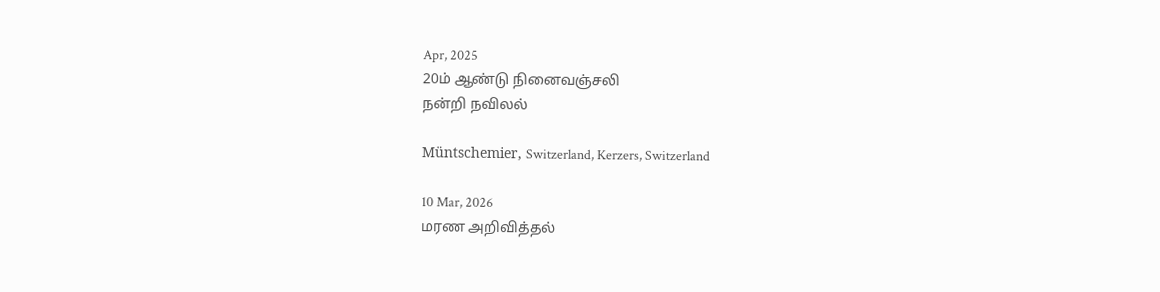Apr, 2025
20ம் ஆண்டு நினைவஞ்சலி
நன்றி நவிலல்

Müntschemier, Switzerland, Kerzers, Switzerland

10 Mar, 2026
மரண அறிவித்தல்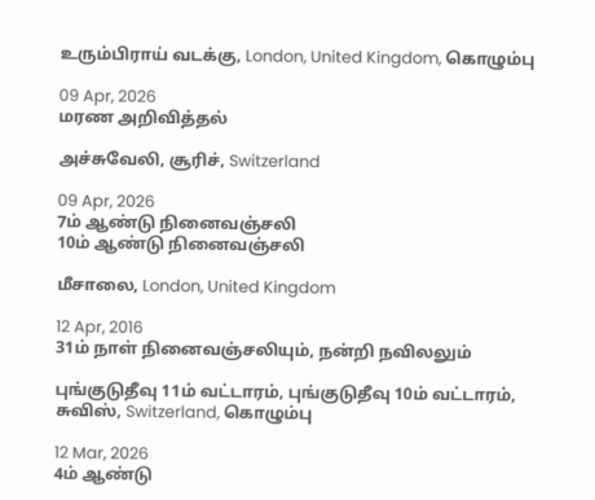உரும்பிராய் வடக்கு, London, United Kingdom, கொழும்பு

09 Apr, 2026
மரண அறிவித்தல்

அச்சுவேலி, சூரிச், Switzerland

09 Apr, 2026
7ம் ஆண்டு நினைவஞ்சலி
10ம் ஆண்டு நினைவஞ்சலி

மீசாலை, London, United Kingdom

12 Apr, 2016
31ம் நாள் நினைவஞ்சலியும், நன்றி நவிலலும்

புங்குடுதீவு 11ம் வட்டாரம், புங்குடுதீவு 10ம் வட்டாரம், சுவிஸ், Switzerland, கொழும்பு

12 Mar, 2026
4ம் ஆண்டு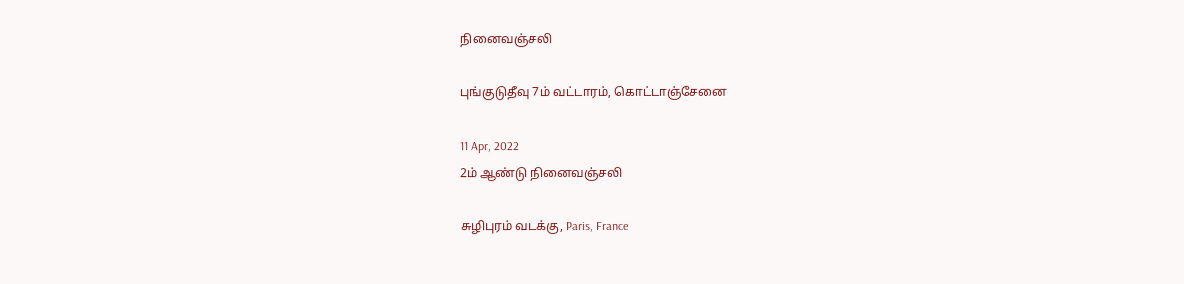நினைவஞ்சலி

புங்குடுதீவு 7ம் வட்டாரம், கொட்டாஞ்சேனை

11 Apr, 2022
2ம் ஆண்டு நினைவஞ்சலி

சுழிபுரம் வடக்கு, Paris, France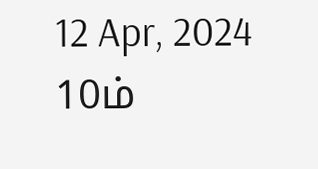12 Apr, 2024
10ம்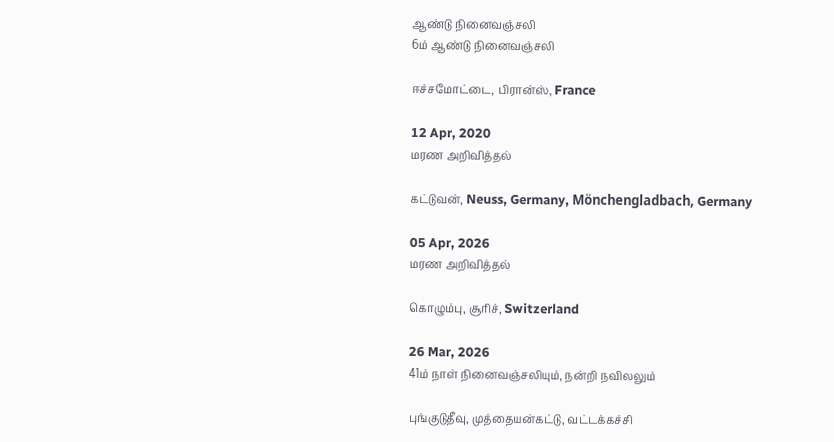ஆண்டு நினைவஞ்சலி
6ம் ஆண்டு நினைவஞ்சலி

ஈச்சமோட்டை, பிரான்ஸ், France

12 Apr, 2020
மரண அறிவித்தல்

கட்டுவன், Neuss, Germany, Mönchengladbach, Germany

05 Apr, 2026
மரண அறிவித்தல்

கொழும்பு, சூரிச், Switzerland

26 Mar, 2026
41ம் நாள் நினைவஞ்சலியும், நன்றி நவிலலும்

புங்குடுதீவு, முத்தையன்கட்டு, வட்டக்கச்சி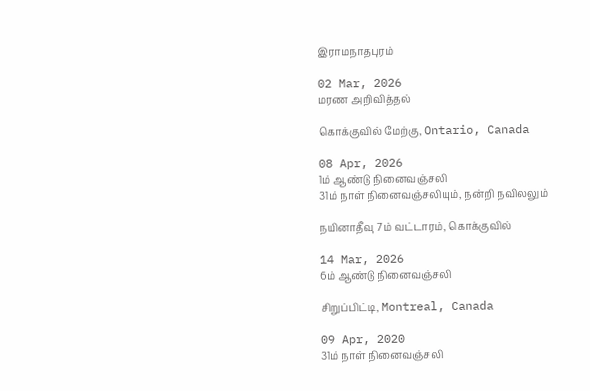இராமநாதபுரம்

02 Mar, 2026
மரண அறிவித்தல்

கொக்குவில் மேற்கு, Ontario, Canada

08 Apr, 2026
1ம் ஆண்டு நினைவஞ்சலி
31ம் நாள் நினைவஞ்சலியும், நன்றி நவிலலும்

நயினாதீவு 7ம் வட்டாரம், கொக்குவில்

14 Mar, 2026
6ம் ஆண்டு நினைவஞ்சலி

சிறுப்பிட்டி, Montreal, Canada

09 Apr, 2020
31ம் நாள் நினைவஞ்சலி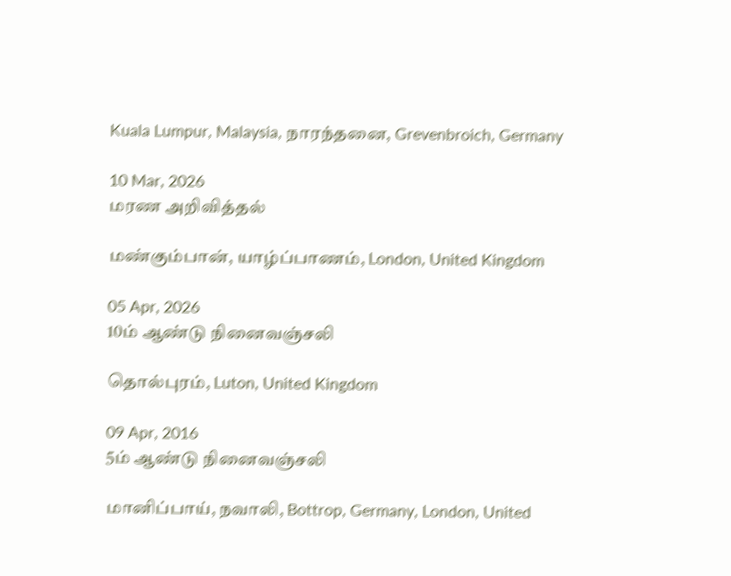Kuala Lumpur, Malaysia, நாரந்தனை, Grevenbroich, Germany

10 Mar, 2026
மரண அறிவித்தல்

மண்கும்பான், யாழ்ப்பாணம், London, United Kingdom

05 Apr, 2026
10ம் ஆண்டு நினைவஞ்சலி

தொல்புரம், Luton, United Kingdom

09 Apr, 2016
5ம் ஆண்டு நினைவஞ்சலி

மானிப்பாய், நவாலி, Bottrop, Germany, London, United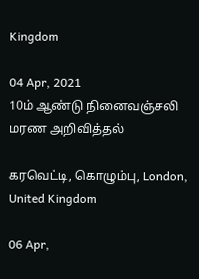Kingdom

04 Apr, 2021
10ம் ஆண்டு நினைவஞ்சலி
மரண அறிவித்தல்

கரவெட்டி, கொழும்பு, London, United Kingdom

06 Apr,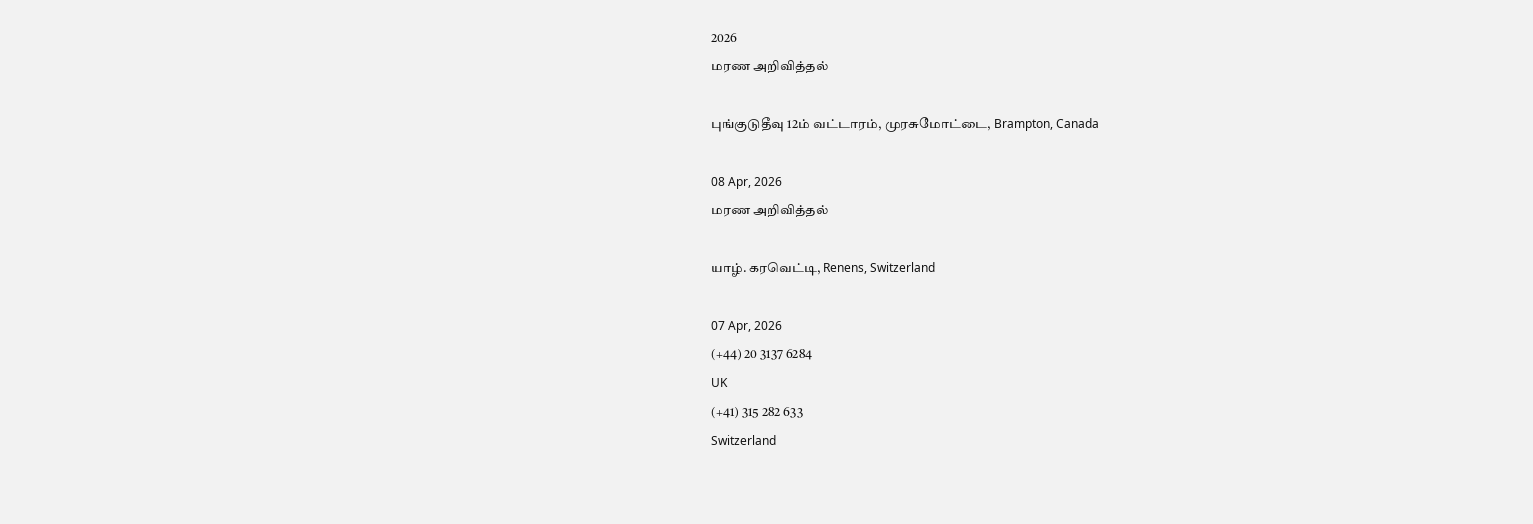2026
மரண அறிவித்தல்

புங்குடுதீவு 12ம் வட்டாரம், முரசுமோட்டை, Brampton, Canada

08 Apr, 2026
மரண அறிவித்தல்

யாழ். கரவெட்டி, Renens, Switzerland

07 Apr, 2026
(+44) 20 3137 6284
UK
(+41) 315 282 633
Switzerland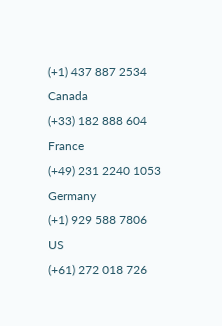(+1) 437 887 2534
Canada
(+33) 182 888 604
France
(+49) 231 2240 1053
Germany
(+1) 929 588 7806
US
(+61) 272 018 726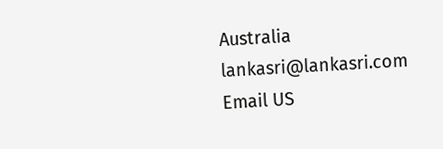Australia
lankasri@lankasri.com
Email US